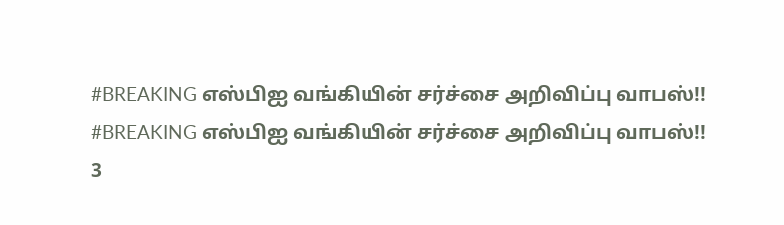#BREAKING எஸ்பிஐ வங்கியின் சர்ச்சை அறிவிப்பு வாபஸ்!!
#BREAKING எஸ்பிஐ வங்கியின் சர்ச்சை அறிவிப்பு வாபஸ்!!
3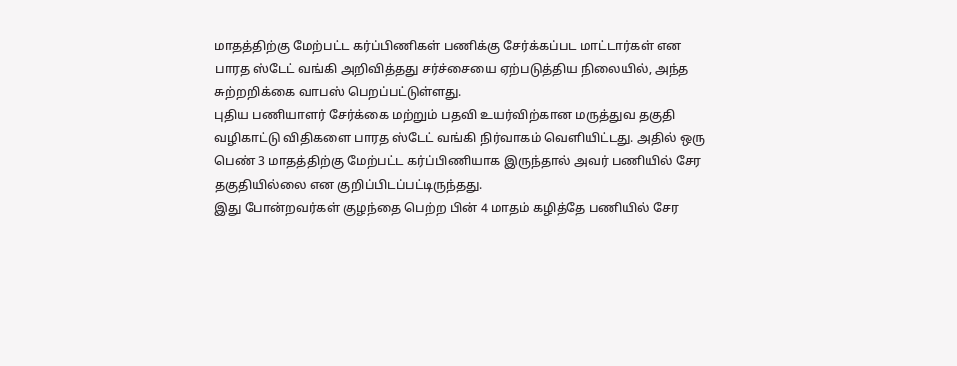மாதத்திற்கு மேற்பட்ட கர்ப்பிணிகள் பணிக்கு சேர்க்கப்பட மாட்டார்கள் என பாரத ஸ்டேட் வங்கி அறிவித்தது சர்ச்சையை ஏற்படுத்திய நிலையில், அந்த சுற்றறிக்கை வாபஸ் பெறப்பட்டுள்ளது.
புதிய பணியாளர் சேர்க்கை மற்றும் பதவி உயர்விற்கான மருத்துவ தகுதி வழிகாட்டு விதிகளை பாரத ஸ்டேட் வங்கி நிர்வாகம் வெளியிட்டது. அதில் ஒரு பெண் 3 மாதத்திற்கு மேற்பட்ட கர்ப்பிணியாக இருந்தால் அவர் பணியில் சேர தகுதியில்லை என குறிப்பிடப்பட்டிருந்தது.
இது போன்றவர்கள் குழந்தை பெற்ற பின் 4 மாதம் கழித்தே பணியில் சேர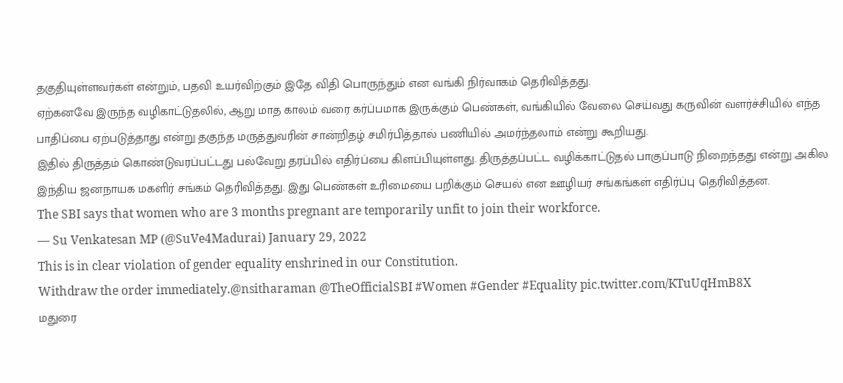தகுதியுள்ளவர்கள் என்றும், பதவி உயர்விற்கும் இதே விதி பொருந்தும் என வங்கி நிர்வாகம் தெரிவித்தது.
ஏற்கனவே இருந்த வழிகாட்டுதலில், ஆறு மாத காலம் வரை கர்ப்பமாக இருக்கும் பெண்கள், வங்கியில் வேலை செய்வது கருவின் வளர்ச்சியில் எந்த பாதிப்பை ஏற்படுத்தாது என்று தகுந்த மருத்துவரின் சான்றிதழ் சமிர்பித்தால் பணியில் அமர்ந்தலாம் என்று கூறியது.
இதில் திருத்தம் கொண்டுவரப்பட்டது பல்வேறு தரப்பில் எதிர்ப்பை கிளப்பியுள்ளது. திருத்தப்பட்ட வழிக்காட்டுதல் பாகுப்பாடு நிறைந்தது என்று அகில இந்திய ஜனநாயக மகளிர் சங்கம் தெரிவித்தது. இது பெண்கள் உரிமையை பறிக்கும் செயல் என ஊழியர் சங்கங்கள் எதிர்ப்பு தெரிவித்தன.
The SBI says that women who are 3 months pregnant are temporarily unfit to join their workforce.
— Su Venkatesan MP (@SuVe4Madurai) January 29, 2022
This is in clear violation of gender equality enshrined in our Constitution.
Withdraw the order immediately.@nsitharaman @TheOfficialSBI #Women #Gender #Equality pic.twitter.com/KTuUqHmB8X
மதுரை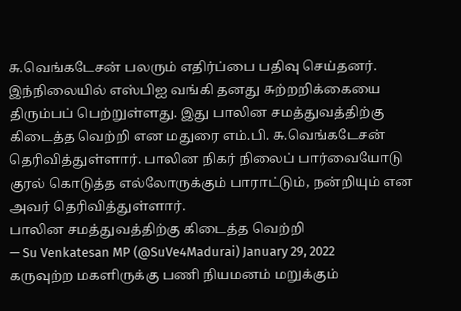சு.வெங்கடேசன் பலரும் எதிர்ப்பை பதிவு செய்தனர். இந்நிலையில் எஸ்பிஐ வங்கி தனது சுற்றறிக்கையை திரும்பப் பெற்றுள்ளது. இது பாலின சமத்துவத்திற்கு கிடைத்த வெற்றி என மதுரை எம்.பி. சு.வெங்கடேசன் தெரிவித்துள்ளார். பாலின நிகர் நிலைப் பார்வையோடு குரல் கொடுத்த எல்லோருக்கும் பாராட்டும், நன்றியும் என அவர் தெரிவித்துள்ளார்.
பாலின சமத்துவத்திற்கு கிடைத்த வெற்றி
— Su Venkatesan MP (@SuVe4Madurai) January 29, 2022
கருவுற்ற மகளிருக்கு பணி நியமனம் மறுக்கும்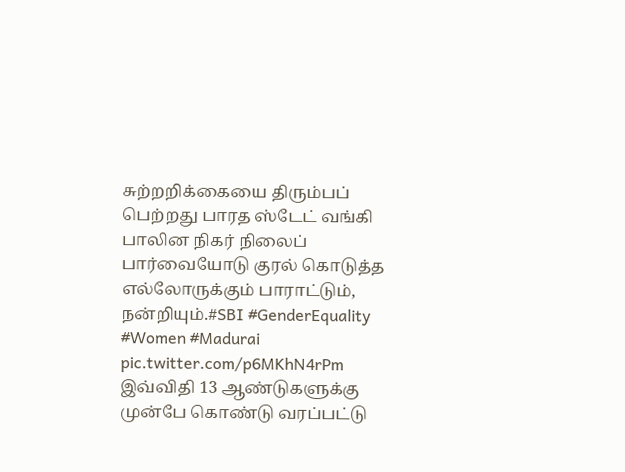சுற்றறிக்கையை திரும்பப் பெற்றது பாரத ஸ்டேட் வங்கி
பாலின நிகர் நிலைப் பார்வையோடு குரல் கொடுத்த எல்லோருக்கும் பாராட்டும், நன்றியும்.#SBI #GenderEquality #Women #Madurai pic.twitter.com/p6MKhN4rPm
இவ்விதி 13 ஆண்டுகளுக்கு முன்பே கொண்டு வரப்பட்டு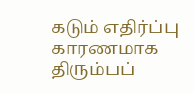கடும் எதிர்ப்பு காரணமாக திரும்பப்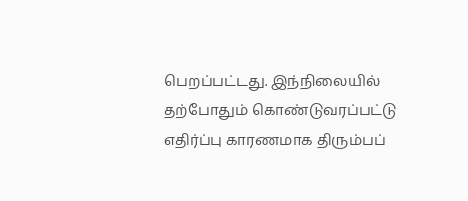பெறப்பட்டது. இந்நிலையில் தற்போதும் கொண்டுவரப்பட்டு எதிர்ப்பு காரணமாக திரும்பப்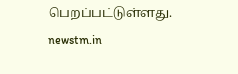பெறப்பட்டுள்ளது.
newstm.in